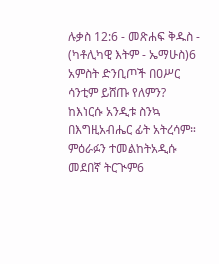ሉቃስ 12:6 - መጽሐፍ ቅዱስ - (ካቶሊካዊ እትም - ኤማሁስ)6 አምስት ድንቢጦች በዐሥር ሳንቲም ይሸጡ የለምን? ከእነርሱ አንዲቱ ስንኳ በእግዚአብሔር ፊት አትረሳም። ምዕራፉን ተመልከትአዲሱ መደበኛ ትርጒም6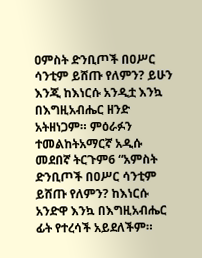ዐምስት ድንቢጦች በዐሥር ሳንቲም ይሸጡ የለምን? ይሁን እንጂ ከእነርሱ አንዲቷ እንኳ በእግዚአብሔር ዘንድ አትዘነጋም። ምዕራፉን ተመልከትአማርኛ አዲሱ መደበኛ ትርጉም6 “አምስት ድንቢጦች በዐሥር ሳንቲም ይሸጡ የለምን? ከእነርሱ አንድዋ እንኳ በእግዚአብሔር ፊት የተረሳች አይደለችም።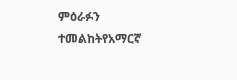ምዕራፉን ተመልከትየአማርኛ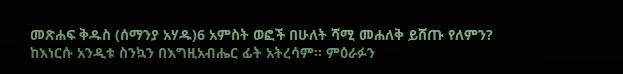መጽሐፍ ቅዱስ (ሰማንያ አሃዱ)6 አምስት ወፎች በሁለት ሻሚ መሐለቅ ይሸጡ የለምን? ከእነርሱ አንዲቱ ስንኳን በእግዚአብሔር ፊት አትረሳም። ምዕራፉን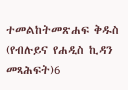ተመልከትመጽሐፍ ቅዱስ (የብሉይና የሐዲስ ኪዳን መጻሕፍት)6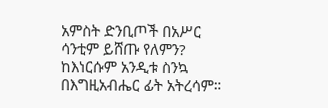አምስት ድንቢጦች በአሥር ሳንቲም ይሸጡ የለምን? ከእነርሱም አንዲቱ ስንኳ በእግዚአብሔር ፊት አትረሳም።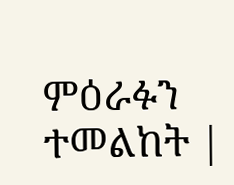ምዕራፉን ተመልከት |